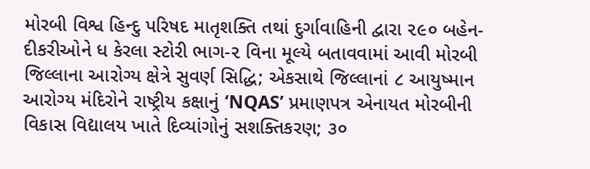મોરબી વિશ્વ હિન્દુ પરિષદ માતૃશક્તિ તથાં દુર્ગાવાહિની દ્વારા ૨૯૦ બહેન-દીકરીઓને ધ કેરલા સ્ટોરી ભાગ-૨ વિના મૂલ્યે બતાવવામાં આવી મોરબી જિલ્લાના આરોગ્ય ક્ષેત્રે સુવર્ણ સિદ્ધિ; એકસાથે જિલ્લાનાં ૮ આયુષ્માન આરોગ્ય મંદિરોને રાષ્ટ્રીય કક્ષાનું ‘NQAS’ પ્રમાણપત્ર એનાયત મોરબીની વિકાસ વિદ્યાલય ખાતે દિવ્યાંગોનું સશક્તિકરણ; ૩૦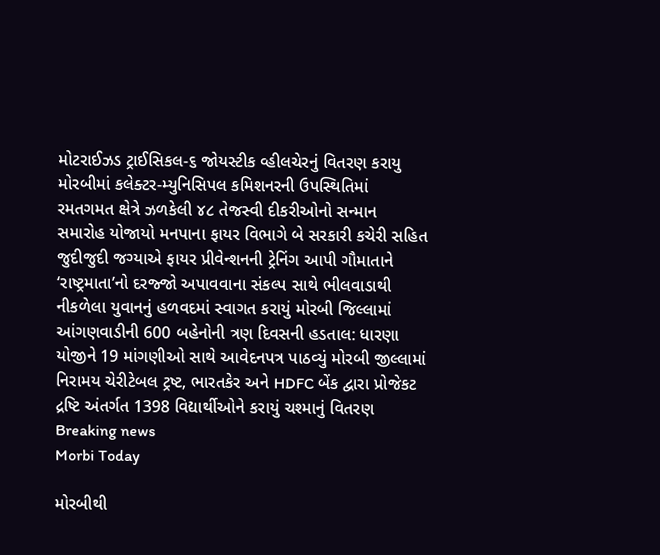મોટરાઈઝડ ટ્રાઈસિકલ-૬ જોયસ્ટીક વ્હીલચેરનું વિતરણ કરાયુ મોરબીમાં કલેક્ટર-મ્યુનિસિપલ કમિશનરની ઉપસ્થિતિમાં રમતગમત ક્ષેત્રે ઝળકેલી ૪૮ તેજસ્વી દીકરીઓનો સન્માન સમારોહ યોજાયો મનપાના ફાયર વિભાગે બે સરકારી કચેરી સહિત જુદીજુદી જગ્યાએ ફાયર પ્રીવેન્શનની ટ્રેનિંગ આપી ગૌમાતાને ‘રાષ્ટ્રમાતા’નો દરજ્જો અપાવવાના સંકલ્પ સાથે ભીલવાડાથી નીકળેલા યુવાનનું હળવદમાં સ્વાગત કરાયું મોરબી જિલ્લામાં આંગણવાડીની 600 બહેનોની ત્રણ દિવસની હડતાલ: ધારણા યોજીને 19 માંગણીઓ સાથે આવેદનપત્ર પાઠવ્યું મોરબી જીલ્લામાં નિરામય ચેરીટેબલ ટ્રષ્ટ, ભારતકેર અને HDFC બેંક દ્વારા પ્રોજેકટ દ્રષ્ટિ અંતર્ગત 1398 વિદ્યાર્થીઓને કરાયું ચશ્માનું વિતરણ
Breaking news
Morbi Today

મોરબીથી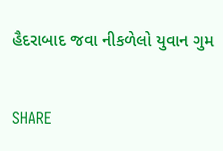હૈદરાબાદ જવા નીકળેલો યુવાન ગુમ


SHARE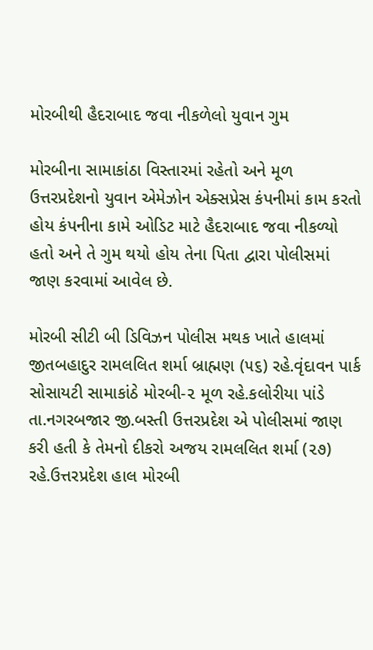મોરબીથી હૈદરાબાદ જવા નીકળેલો યુવાન ગુમ

મોરબીના સામાકાંઠા વિસ્તારમાં રહેતો અને મૂળ ઉત્તરપ્રદેશનો યુવાન એમેઝોન એક્સપ્રેસ કંપનીમાં કામ કરતો હોય કંપનીના કામે ઓડિટ માટે હૈદરાબાદ જવા નીકળ્યો હતો અને તે ગુમ થયો હોય તેના પિતા દ્વારા પોલીસમાં જાણ કરવામાં આવેલ છે.

મોરબી સીટી બી ડિવિઝન પોલીસ મથક ખાતે હાલમાં જીતબહાદુર રામલલિત શર્મા બ્રાહ્મણ (૫૬) રહે.વૃંદાવન પાર્ક સોસાયટી સામાકાંઠે મોરબી-૨ મૂળ રહે.કલોરીયા પાંડે તા.નગરબજાર જી.બસ્તી ઉત્તરપ્રદેશ એ પોલીસમાં જાણ કરી હતી કે તેમનો દીકરો અજય રામલલિત શર્મા (૨૭) રહે.ઉત્તરપ્રદેશ હાલ મોરબી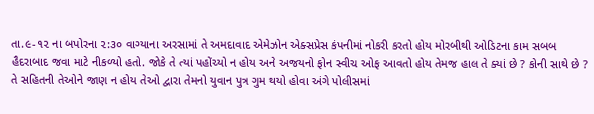તા.૯-૧૨ ના બપોરના ૨:૩૦ વાગ્યાના અરસામાં તે અમદાવાદ એમેઝોન એક્સપ્રેસ કંપનીમાં નોકરી કરતો હોય મોરબીથી ઓડિટના કામ સબબ હૈદરાબાદ જવા માટે નીકળ્યો હતો. જોકે તે ત્યાં પહોંચ્યો ન હોય અને અજયનો ફોન સ્વીચ ઓફ આવતો હોય તેમજ હાલ તે ક્યાં છે ? કોની સાથે છે ? તે સહિતની તેઓને જાણ ન હોય તેઓ દ્વારા તેમનો યુવાન પુત્ર ગુમ થયો હોવા અંગે પોલીસમાં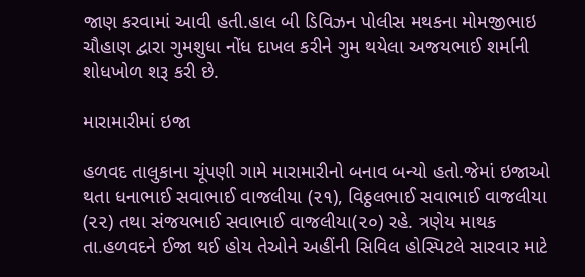જાણ કરવામાં આવી હતી.હાલ બી ડિવિઝન પોલીસ મથકના મોમજીભાઇ ચૌહાણ દ્વારા ગુમશુધા નોંધ દાખલ કરીને ગુમ થયેલા અજયભાઈ શર્માની શોધખોળ શરૂ કરી છે.

મારામારીમાં ઇજા

હળવદ તાલુકાના ચૂંપણી ગામે મારામારીનો બનાવ બન્યો હતો.જેમાં ઇજાઓ થતા ધનાભાઈ સવાભાઈ વાજલીયા (૨૧), વિઠ્ઠલભાઈ સવાભાઈ વાજલીયા (૨૨) તથા સંજયભાઈ સવાભાઈ વાજલીયા(૨૦) રહે. ત્રણેય માથક તા.હળવદને ઈજા થઈ હોય તેઓને અહીંની સિવિલ હોસ્પિટલે સારવાર માટે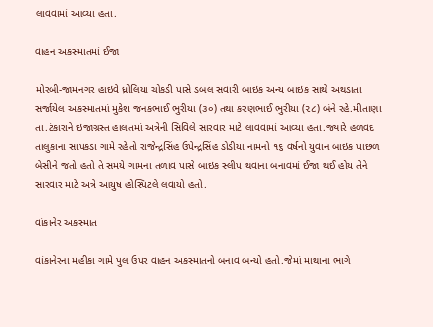લાવવામાં આવ્યા હતા.

વાહન અકસ્માતમાં ઈજા

મોરબી-જામનગર હાઇવે ધ્રોલિયા ચોકડી પાસે ડબલ સવારી બાઇક અન્ય બાઇક સાથે અથડાતા સર્જાયેલ અકસ્માતમાં મુકેશ જનકભાઈ ભુરીયા (૩૦) તથા કરણભાઈ ભુરીયા (૨૮) બંને રહે.મીતાણા તા.ટંકારાને ઇજાગ્રસ્ત હાલતમાં અત્રેની સિવિલે સારવાર માટે લાવવામાં આવ્યા હતા.જ્યારે હળવદ તાલુકાના સાપકડા ગામે રહેતો રાજેન્દ્રસિંહ ઉપેન્દ્રસિંહ ડોડીયા નામનો ૧૬ વર્ષનો યુવાન બાઇક પાછળ બેસીને જતો હતો તે સમયે ગામના તળાવ પાસે બાઇક સ્લીપ થવાના બનાવમાં ઈજા થઈ હોય તેને સારવાર માટે અત્રે આયુષ હોસ્પિટલે લવાયો હતો.

વાંકાનેર અકસ્માત

વાંકાનેરના મહીકા ગામે પુલ ઉપર વાહન અકસ્માતનો બનાવ બન્યો હતો.જેમાં માથાના ભાગે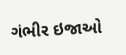ગંભીર ઇજાઓ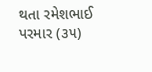થતા રમેશભાઈ પરમાર (૩૫)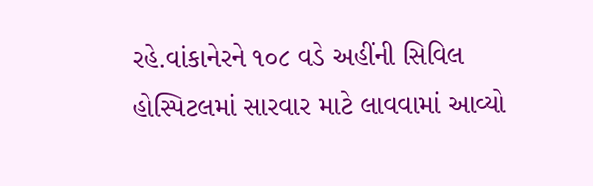રહે.વાંકાનેરને ૧૦૮ વડે અહીંની સિવિલ હોસ્પિટલમાં સારવાર માટે લાવવામાં આવ્યો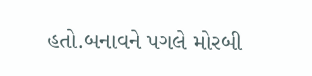હતો.બનાવને પગલે મોરબી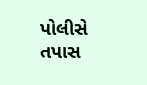પોલીસે તપાસ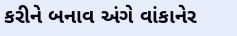કરીને બનાવ અંગે વાંકાનેર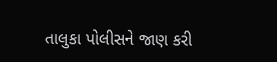તાલુકા પોલીસને જાણ કરી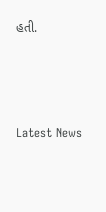હતી.




Latest News